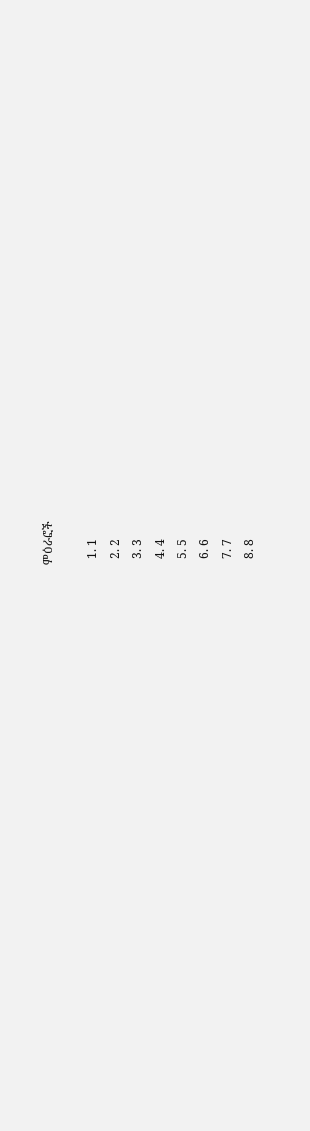ምዕራፎች

  1. 1
  2. 2
  3. 3
  4. 4
  5. 5
  6. 6
  7. 7
  8. 8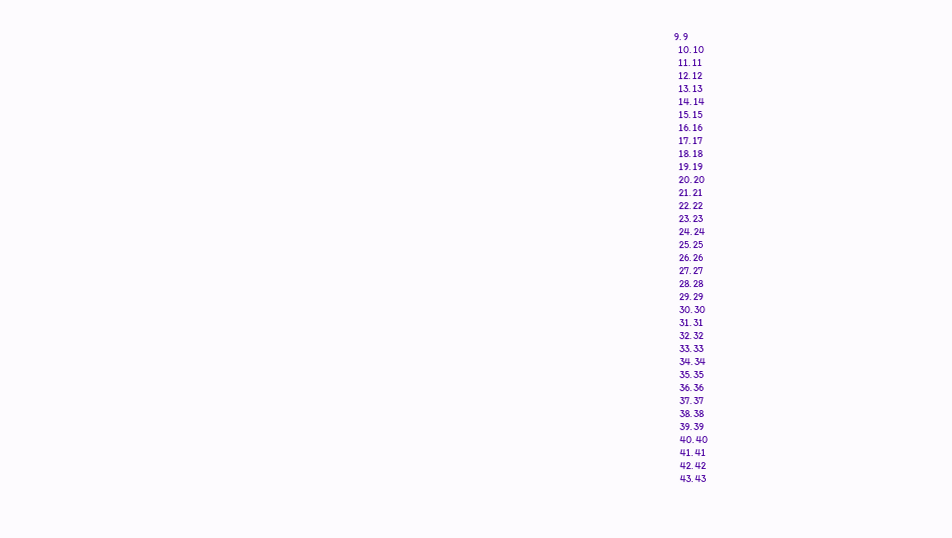9. 9
  10. 10
  11. 11
  12. 12
  13. 13
  14. 14
  15. 15
  16. 16
  17. 17
  18. 18
  19. 19
  20. 20
  21. 21
  22. 22
  23. 23
  24. 24
  25. 25
  26. 26
  27. 27
  28. 28
  29. 29
  30. 30
  31. 31
  32. 32
  33. 33
  34. 34
  35. 35
  36. 36
  37. 37
  38. 38
  39. 39
  40. 40
  41. 41
  42. 42
  43. 43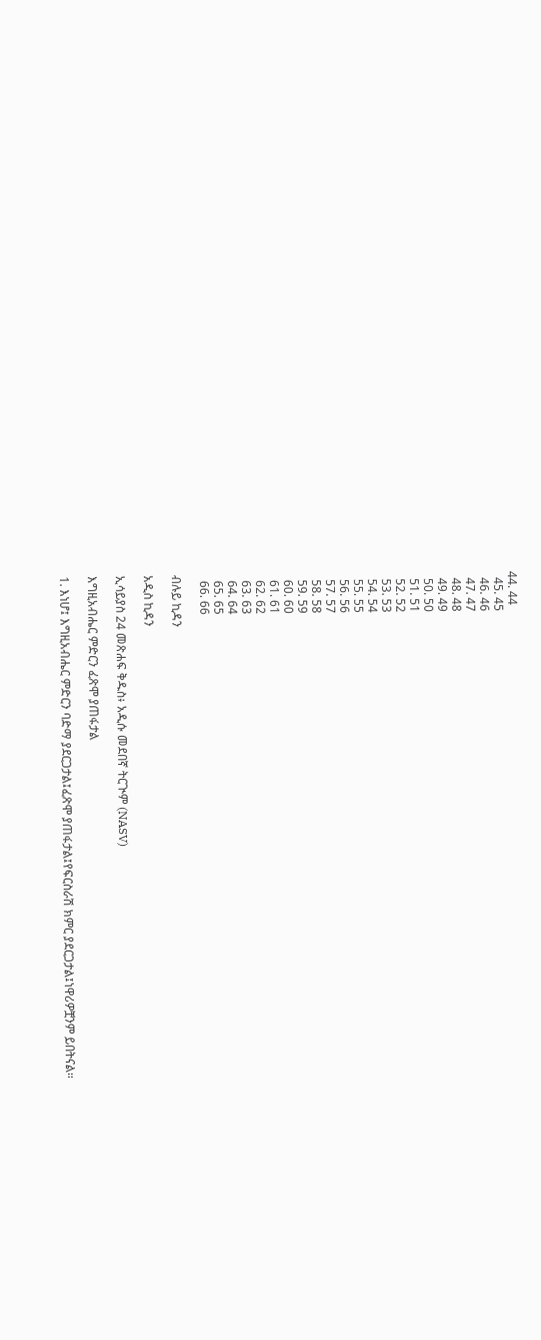44. 44
  45. 45
  46. 46
  47. 47
  48. 48
  49. 49
  50. 50
  51. 51
  52. 52
  53. 53
  54. 54
  55. 55
  56. 56
  57. 57
  58. 58
  59. 59
  60. 60
  61. 61
  62. 62
  63. 63
  64. 64
  65. 65
  66. 66

ብሉይ ኪዳን

አዲስ ኪዳን

ኢሳይያስ 24 መጽሐፍ ቅዱስ፥ አዲሱ መደበኛ ትርጒም (NASV)

እግዚአብሔር ምድርን ፈጽሞ ያጠፋታል

1. እነሆ፤ እግዚአብሔር ምድርን ባድማ ያደርጋታል፤ፈጽሞ ያጠፋታል፤የፍርስራሽ ክምር ያደርጋታል፤ነዋሪዎቿንም ይበትናል።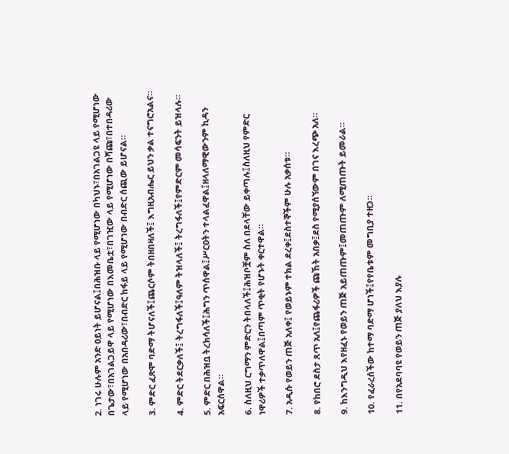2. ነገሩ ሁሉም አንድ ዐይነት ይሆናል፤በሕዝቡ ላይ የሚሆነው በካህኑ፣በአገልጋዩ ላይ የሚሆነው በጌታው፣በአገልጋይዋ ላይ የሚሆነው በእመቤቷ፣በገዢው ላይ የሚሆነው በሻጩ፣በተበዳሪው ላይ የሚሆነው በአበዳሪው፣በብድር ከፋይ ላይ የሚሆነው በብድር ሰጪው ይሆናል።

3. ምድር ፈጽሞ ባድማ ትሆናለች፤ጨርሶም ትበዘበዛለች፤ እግዚአብሔር ይህን ቃል ተናግሮአልና።

4. ምድር ትደርቃለች፤ ትረግፋለች፤ዓለም ትዝላለች፤ ትረግፋለች፤የምድርም መሳፍንት ይዝላሉ።

5. ምድር በሕዝቧ ትረክሳለች፤ሕግን ጥሰዋል፤ሥርዐትን ተላልፈዋል፤ዘላለማዊውንም ኪዳን አፍርሰዋል።

6. ስለዚህ ርግማን ምድርን ትበላለች፤ሕዝቦቿም ስለ በደላቸው ይቀጣሉ፤ስለዚህ የምድር ነዋሪዎች ተቃጥለዋል፤በጣም ጥቂት የሆኑት ቀርተዋል።

7. አዲሱ የወይን ጠጅ አለቀ፤ የወይኑም ተክል ደረቀ፤ደስተኞችም ሁሉ አቃሰቱ።

8. የከበሮ ደስታ ጸጥ አለ፤የጨፋሪዎች ጩኸት አበቃ፤ደስ የሚያሰኘውም በገና እረጭ አለ።

9. ከእንግዲህ እየዘፈኑ የወይን ጠጅ አይጠጡም፤መጠጡም ለሚጠጡት ይመራል።

10. የፈራረሰችው ከተማ ባድማ ሆነች፤የየቤቱም መግቢያ ተዘጋ።

11. በየአደባባዩ የወይን ጠጅ ያለህ እያሉ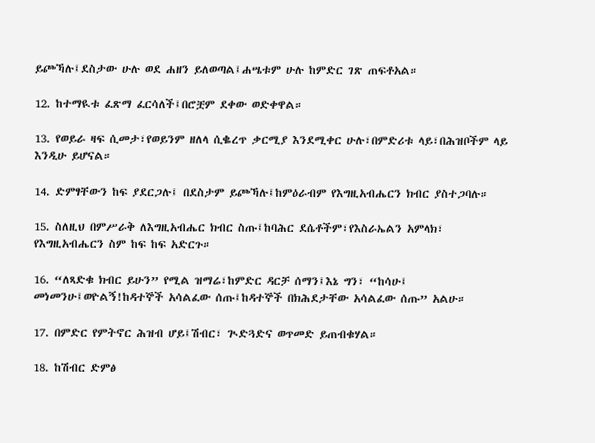ይጮኻሉ፤ደስታው ሁሉ ወደ ሐዘን ይለወጣል፤ሐሤቱም ሁሉ ከምድር ገጽ ጠፍቶአል።

12. ከተማዪቱ ፈጽማ ፈርሳለች፤በሮቿም ደቀው ወድቀዋል።

13. የወይራ ዛፍ ሲመታ፣የወይንም ዘለላ ሲቈረጥ ቃርሚያ እንደሚቀር ሁሉ፣በምድሪቱ ላይ፣በሕዝቦችም ላይ እንዲሁ ይሆናል።

14. ድምፃቸውን ከፍ ያደርጋሉ፤ በደስታም ይጮኻሉ፤ከምዕራብም የእግዚአብሔርን ክብር ያስተጋባሉ።

15. ስለዚህ በምሥራቅ ለእግዚአብሔር ክብር ስጡ፤ከባሕር ደሴቶችም፣የእስራኤልን አምላክ፣ የእግዚአብሔርን ስም ከፍ ከፍ አድርጉ።

16. “ለጻድቁ ክብር ይሁን” የሚል ዝማሬ፣ከምድር ዳርቻ ሰማን፤እኔ ግን፣ “ከሳሁ፤ መነመንሁ፤ወዮልኝ!ከዳተኞች አሳልፈው ሰጡ፤ከዳተኞች በክሕደታቸው አሳልፈው ሰጡ” አልሁ።

17. በምድር የምትኖር ሕዝብ ሆይ፤ሽብር፣ ጒድጓድና ወጥመድ ይጠብቁሃል።

18. ከሽብር ድምፅ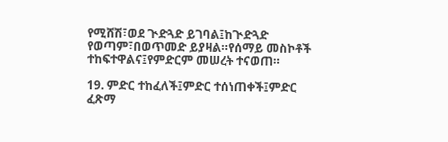የሚሸሽ፣ወደ ጒድጓድ ይገባል፤ከጒድጓድ የወጣም፣በወጥመድ ይያዛል።የሰማይ መስኮቶች ተከፍተዋልና፤የምድርም መሠረት ተናወጠ።

19. ምድር ተከፈለች፤ምድር ተሰነጠቀች፤ምድር ፈጽማ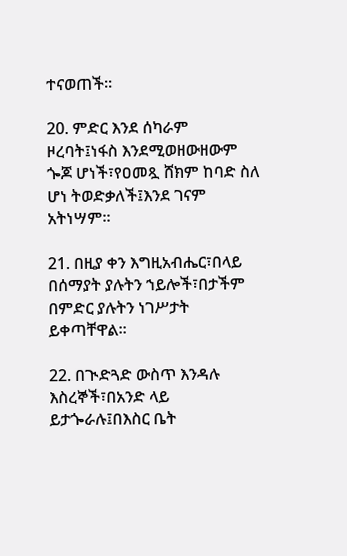ተናወጠች።

20. ምድር እንደ ሰካራም ዞረባት፤ነፋስ እንደሚወዘውዘውም ጐጆ ሆነች፣የዐመጿ ሸክም ከባድ ስለ ሆነ ትወድቃለች፤እንደ ገናም አትነሣም።

21. በዚያ ቀን እግዚአብሔር፣በላይ በሰማያት ያሉትን ኀይሎች፣በታችም በምድር ያሉትን ነገሥታት ይቀጣቸዋል።

22. በጒድጓድ ውስጥ እንዳሉ እስረኞች፣በአንድ ላይ ይታጐራሉ፤በእስር ቤት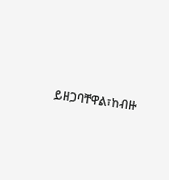ይዘጋባቸዋል፣ከብዙ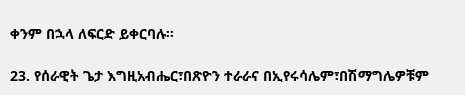ቀንም በኋላ ለፍርድ ይቀርባሉ።

23. የሰራዊት ጌታ እግዚአብሔር፣በጽዮን ተራራና በኢየሩሳሌም፣በሽማግሌዎቹም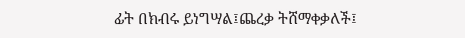ፊት በክብሩ ይነግሣል፤ጨረቃ ትሸማቀቃለች፤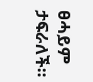ፀሓይም ታፍራለች።